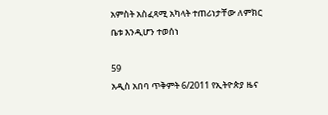አምስት አስፈጻሚ አካላት ተጠሪነታቸው ለምክር ቤቱ እንዲሆን ተወሰነ

59
አዲስ አበባ ጥቅምት 6/2011 የኢትዮጵያ ዜና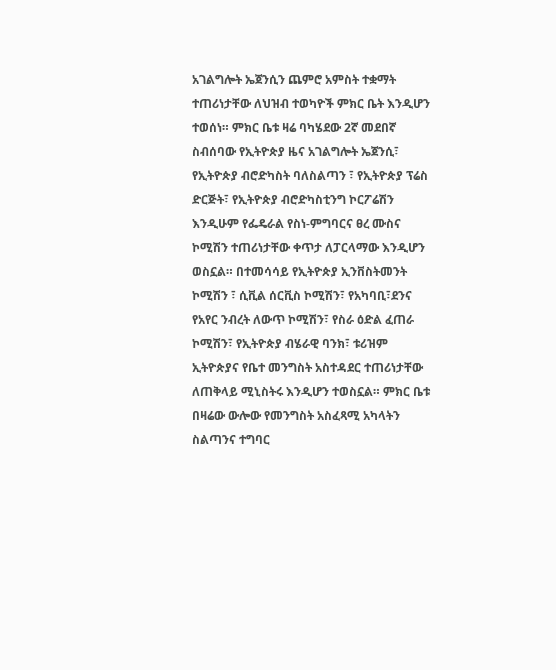አገልግሎት ኤጀንሲን ጨምሮ አምስት ተቋማት ተጠሪነታቸው ለህዝብ ተወካዮች ምክር ቤት እንዲሆን ተወሰነ። ምክር ቤቱ ዛሬ ባካሄደው 2ኛ መደበኛ ስብሰባው የኢትዮጵያ ዜና አገልግሎት ኤጀንሲ፣ የኢትዮጵያ ብሮድካስት ባለስልጣን ፣ የኢትዮጵያ ፕሬስ ድርጅት፣ የኢትዮጵያ ብሮድካስቲንግ ኮርፖሬሽን እንዲሁም የፌዴራል የስነ-ምግባርና ፀረ ሙስና ኮሚሽን ተጠሪነታቸው ቀጥታ ለፓርላማው እንዲሆን ወስኗል። በተመሳሳይ የኢትዮጵያ ኢንቨስትመንት ኮሚሽን ፣ ሲቪል ሰርቪስ ኮሚሽን፣ የአካባቢ፣ደንና የአየር ንብረት ለውጥ ኮሚሽን፣ የስራ ዕድል ፈጠራ ኮሚሽን፣ የኢትዮጵያ ብሄራዊ ባንክ፣ ቱሪዝም ኢትዮጵያና የቤተ መንግስት አስተዳደር ተጠሪነታቸው ለጠቅላይ ሚኒስትሩ እንዲሆን ተወስኗል። ምክር ቤቱ በዛሬው ውሎው የመንግስት አስፈጻሚ አካላትን ስልጣንና ተግባር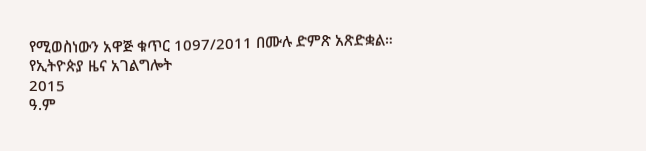የሚወስነውን አዋጅ ቁጥር 1097/2011 በሙሉ ድምጽ አጽድቋል።
የኢትዮጵያ ዜና አገልግሎት
2015
ዓ.ም